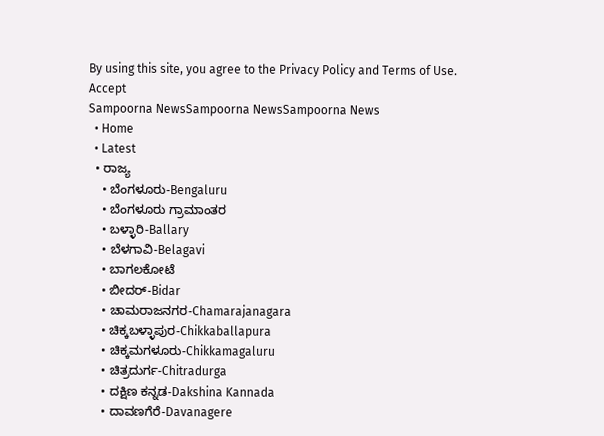By using this site, you agree to the Privacy Policy and Terms of Use.
Accept
Sampoorna NewsSampoorna NewsSampoorna News
  • Home
  • Latest
  • ರಾಜ್ಯ
    • ಬೆಂಗಳೂರು-Bengaluru
    • ಬೆಂಗಳೂರು ಗ್ರಾಮಾಂತರ
    • ಬಳ್ಳಾರಿ-Ballary
    • ಬೆಳಗಾವಿ-Belagavi
    • ಬಾಗಲಕೋಟೆ
    • ಬೀದರ್-Bidar
    • ಚಾಮರಾಜನಗರ-Chamarajanagara
    • ಚಿಕ್ಕಬಳ್ಳಾಪುರ-Chikkaballapura
    • ಚಿಕ್ಕಮಗಳೂರು-Chikkamagaluru
    • ಚಿತ್ರದುರ್ಗ-Chitradurga
    • ದಕ್ಷಿಣ ಕನ್ನಡ-Dakshina Kannada
    • ದಾವಣಗೆರೆ-Davanagere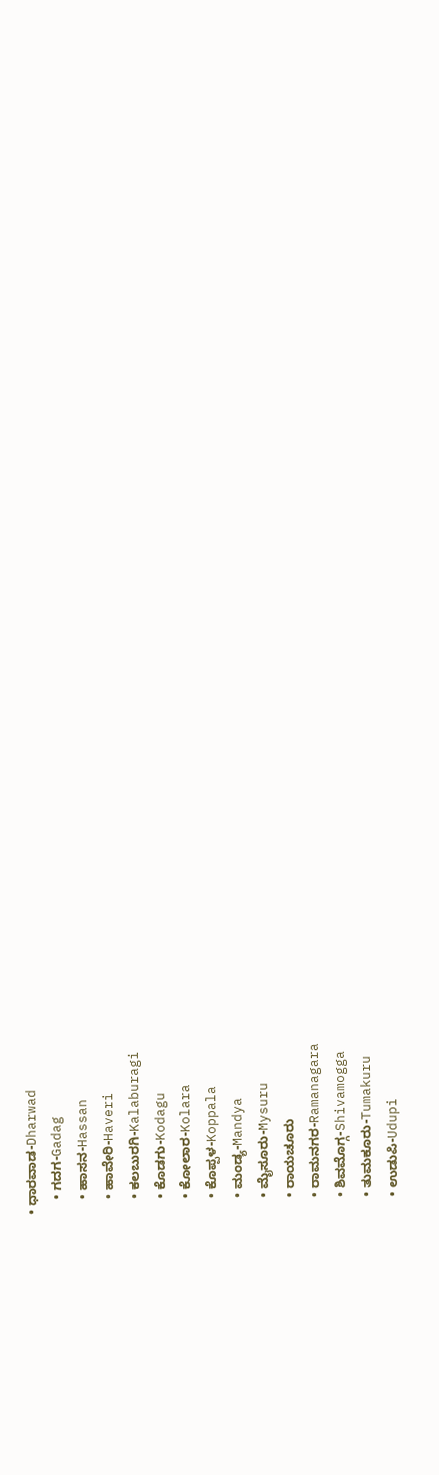• ಧಾರವಾಡ-Dharwad
    • ಗದಗ-Gadag
    • ಹಾಸನ-Hassan
    • ಹಾವೇರಿ-Haveri
    • ಕಲಬುರಗಿ-Kalaburagi
    • ಕೊಡಗು-Kodagu
    • ಕೋಲಾರ-Kolara
    • ಕೊಪ್ಪಳ-Koppala
    • ಮಂಡ್ಯ-Mandya
    • ಮೈಸೂರು-Mysuru
    • ರಾಯಚೂರು
    • ರಾಮನಗರ-Ramanagara
    • ಶಿವಮೊಗ್ಗ-Shivamogga
    • ತುಮಕೂರು-Tumakuru
    • ಉಡುಪಿ-Udupi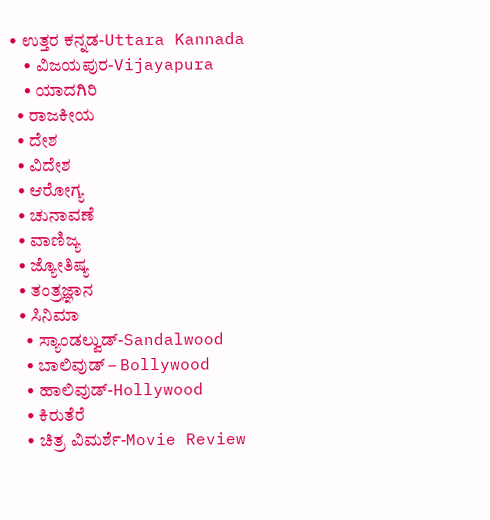• ಉತ್ತರ ಕನ್ನಡ-Uttara Kannada
    • ವಿಜಯಪುರ-Vijayapura
    • ಯಾದಗಿರಿ
  • ರಾಜಕೀಯ
  • ದೇಶ
  • ವಿದೇಶ
  • ಆರೋಗ್ಯ
  • ಚುನಾವಣೆ
  • ವಾಣಿಜ್ಯ
  • ಜ್ಯೋತಿಷ್ಯ
  • ತಂತ್ರಜ್ಞಾನ
  • ಸಿನಿಮಾ
    • ಸ್ಯಾಂಡಲ್ವುಡ್-Sandalwood
    • ಬಾಲಿವುಡ್ – Bollywood
    • ಹಾಲಿವುಡ್-Hollywood
    • ಕಿರುತೆರೆ
    • ಚಿತ್ರ ವಿಮರ್ಶೆ-Movie Review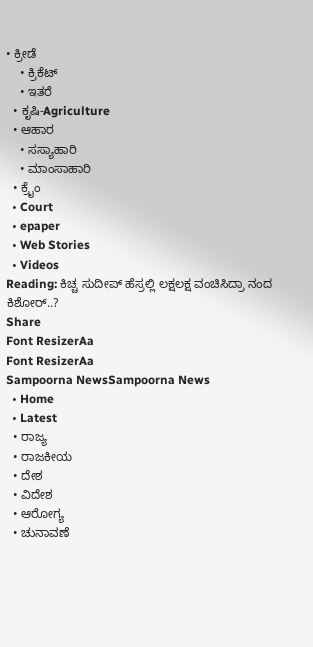• ಕ್ರೀಡೆ
    • ಕ್ರಿಕೆಟ್
    • ಇತರೆ
  • ಕೃಷಿ-Agriculture
  • ಆಹಾರ
    • ಸಸ್ಯಾಹಾರಿ
    • ಮಾಂಸಾಹಾರಿ
  • ಕ್ರೈಂ
  • Court
  • epaper
  • Web Stories
  • Videos
Reading: ಕಿಚ್ಚ ಸುದೀಪ್ ಹೆಸ್ರಲ್ಲಿ ಲಕ್ಷಲಕ್ಷ ವಂಚಿಸಿದ್ರಾ ನಂದ ಕಿಶೋರ್..?
Share
Font ResizerAa
Font ResizerAa
Sampoorna NewsSampoorna News
  • Home
  • Latest
  • ರಾಜ್ಯ
  • ರಾಜಕೀಯ
  • ದೇಶ
  • ವಿದೇಶ
  • ಆರೋಗ್ಯ
  • ಚುನಾವಣೆ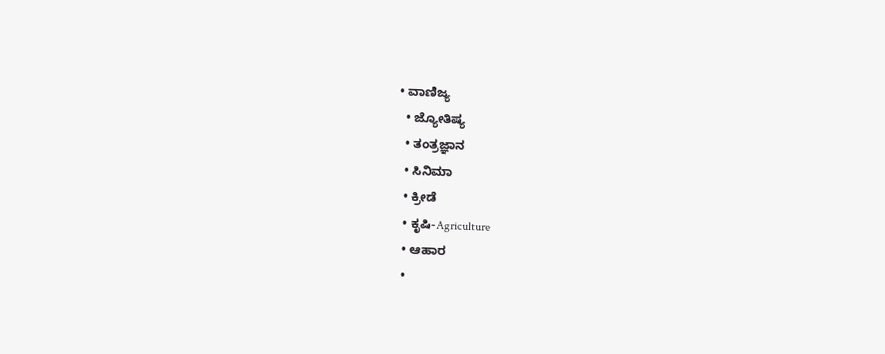• ವಾಣಿಜ್ಯ
  • ಜ್ಯೋತಿಷ್ಯ
  • ತಂತ್ರಜ್ಞಾನ
  • ಸಿನಿಮಾ
  • ಕ್ರೀಡೆ
  • ಕೃಷಿ-Agriculture
  • ಆಹಾರ
  •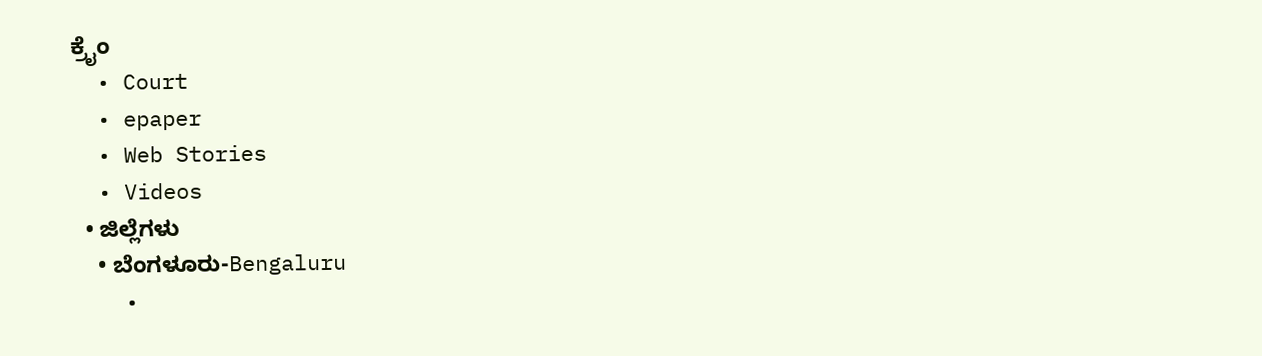ಕ್ರೈಂ
  • Court
  • epaper
  • Web Stories
  • Videos
  • ಜಿಲ್ಲೆಗಳು
    • ಬೆಂಗಳೂರು-Bengaluru
    •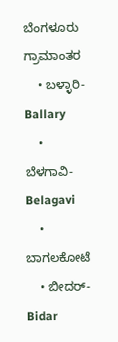ಬೆಂಗಳೂರು ಗ್ರಾಮಾಂತರ
    • ಬಳ್ಳಾರಿ-Ballary
    • ಬೆಳಗಾವಿ-Belagavi
    • ಬಾಗಲಕೋಟೆ
    • ಬೀದರ್-Bidar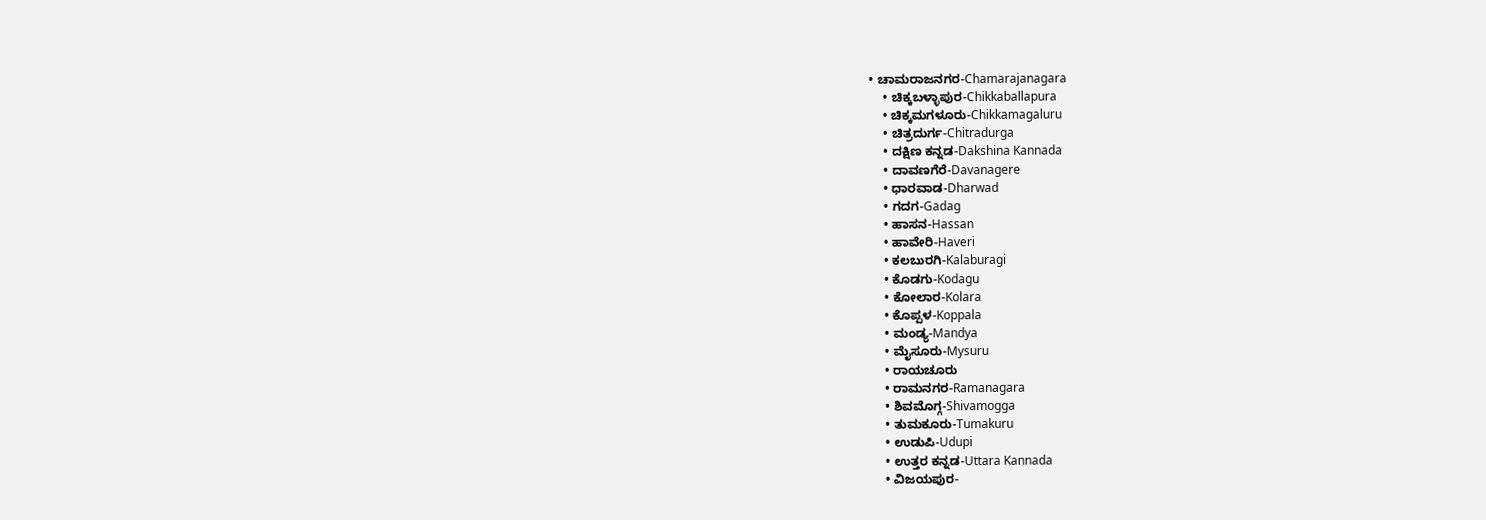• ಚಾಮರಾಜನಗರ-Chamarajanagara
    • ಚಿಕ್ಕಬಳ್ಳಾಪುರ-Chikkaballapura
    • ಚಿಕ್ಕಮಗಳೂರು-Chikkamagaluru
    • ಚಿತ್ರದುರ್ಗ-Chitradurga
    • ದಕ್ಷಿಣ ಕನ್ನಡ-Dakshina Kannada
    • ದಾವಣಗೆರೆ-Davanagere
    • ಧಾರವಾಡ-Dharwad
    • ಗದಗ-Gadag
    • ಹಾಸನ-Hassan
    • ಹಾವೇರಿ-Haveri
    • ಕಲಬುರಗಿ-Kalaburagi
    • ಕೊಡಗು-Kodagu
    • ಕೋಲಾರ-Kolara
    • ಕೊಪ್ಪಳ-Koppala
    • ಮಂಡ್ಯ-Mandya
    • ಮೈಸೂರು-Mysuru
    • ರಾಯಚೂರು
    • ರಾಮನಗರ-Ramanagara
    • ಶಿವಮೊಗ್ಗ-Shivamogga
    • ತುಮಕೂರು-Tumakuru
    • ಉಡುಪಿ-Udupi
    • ಉತ್ತರ ಕನ್ನಡ-Uttara Kannada
    • ವಿಜಯಪುರ-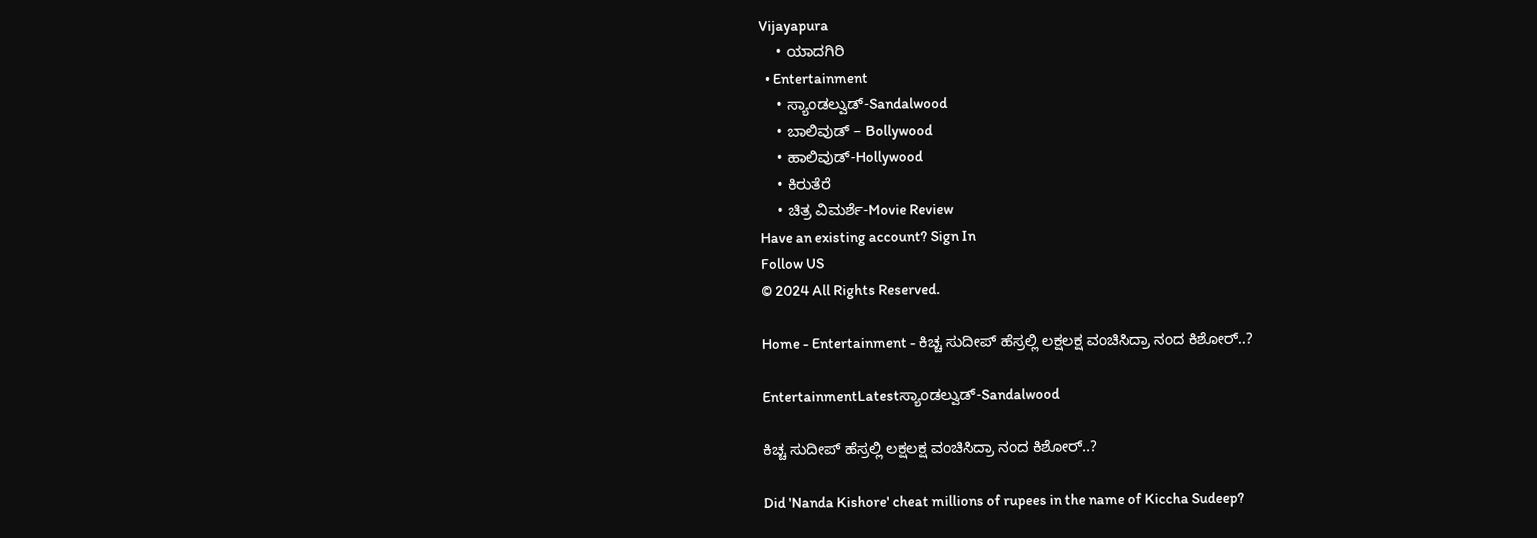Vijayapura
    • ಯಾದಗಿರಿ
  • Entertainment
    • ಸ್ಯಾಂಡಲ್ವುಡ್-Sandalwood
    • ಬಾಲಿವುಡ್ – Bollywood
    • ಹಾಲಿವುಡ್-Hollywood
    • ಕಿರುತೆರೆ
    • ಚಿತ್ರ ವಿಮರ್ಶೆ-Movie Review
Have an existing account? Sign In
Follow US
© 2024 All Rights Reserved.

Home - Entertainment - ಕಿಚ್ಚ ಸುದೀಪ್ ಹೆಸ್ರಲ್ಲಿ ಲಕ್ಷಲಕ್ಷ ವಂಚಿಸಿದ್ರಾ ನಂದ ಕಿಶೋರ್..?

EntertainmentLatestಸ್ಯಾಂಡಲ್ವುಡ್-Sandalwood

ಕಿಚ್ಚ ಸುದೀಪ್ ಹೆಸ್ರಲ್ಲಿ ಲಕ್ಷಲಕ್ಷ ವಂಚಿಸಿದ್ರಾ ನಂದ ಕಿಶೋರ್..?

Did 'Nanda Kishore' cheat millions of rupees in the name of Kiccha Sudeep?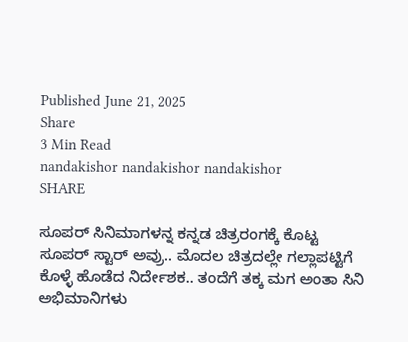Published June 21, 2025
Share
3 Min Read
nandakishor nandakishor nandakishor
SHARE

ಸೂಪರ್ ಸಿನಿಮಾಗಳನ್ನ ಕನ್ನಡ ಚಿತ್ರರಂಗಕ್ಕೆ ಕೊಟ್ಟ ಸೂಪರ್ ಸ್ಟಾರ್ ಅವ್ರು.. ಮೊದಲ ಚಿತ್ರದಲ್ಲೇ ಗಲ್ಲಾಪಟ್ಟಿಗೆ ಕೊಳ್ಳೆ ಹೊಡೆದ ನಿರ್ದೇಶಕ.. ತಂದೆಗೆ ತಕ್ಕ ಮಗ ಅಂತಾ ಸಿನಿ ಅಭಿಮಾನಿಗಳು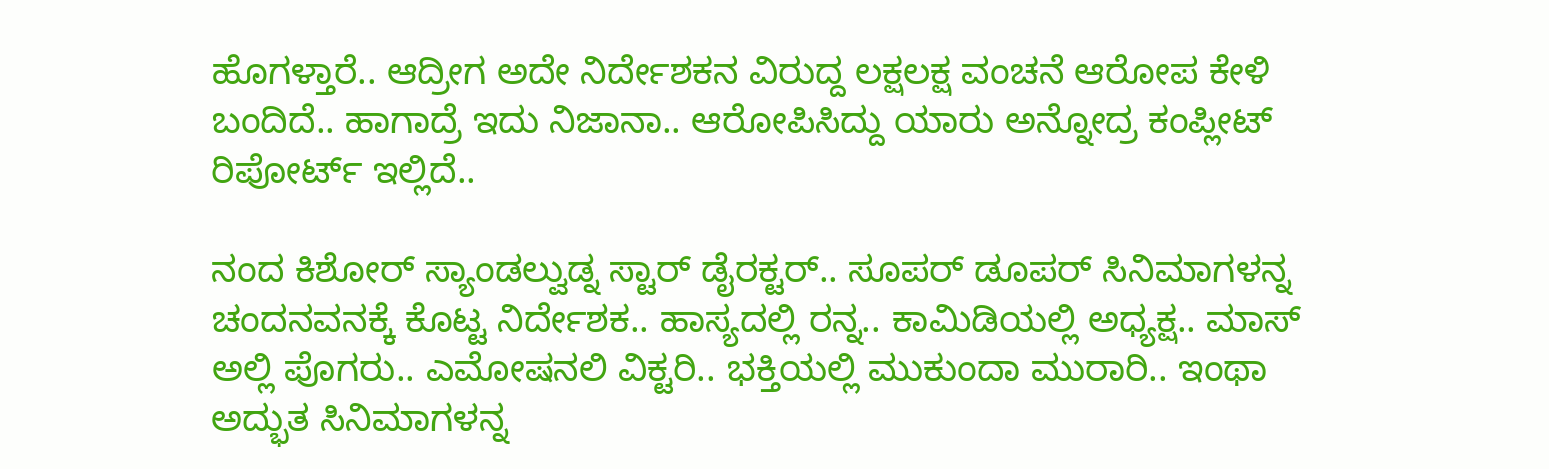ಹೊಗಳ್ತಾರೆ.. ಆದ್ರೀಗ ಅದೇ ನಿರ್ದೇಶಕನ ವಿರುದ್ದ ಲಕ್ಷಲಕ್ಷ ವಂಚನೆ ಆರೋಪ ಕೇಳಿ ಬಂದಿದೆ.. ಹಾಗಾದ್ರೆ ಇದು ನಿಜಾನಾ.. ಆರೋಪಿಸಿದ್ದು ಯಾರು ಅನ್ನೋದ್ರ ಕಂಪ್ಲೀಟ್ ರಿಪೋರ್ಟ್ ಇಲ್ಲಿದೆ..

ನಂದ ಕಿಶೋರ್ ಸ್ಯಾಂಡಲ್ವುಡ್ನ ಸ್ಟಾರ್ ಡೈರಕ್ಟರ್.. ಸೂಪರ್ ಡೂಪರ್ ಸಿನಿಮಾಗಳನ್ನ ಚಂದನವನಕ್ಕೆ ಕೊಟ್ಟ ನಿರ್ದೇಶಕ.. ಹಾಸ್ಯದಲ್ಲಿ ರನ್ನ.. ಕಾಮಿಡಿಯಲ್ಲಿ ಅಧ್ಯಕ್ಷ.. ಮಾಸ್ ಅಲ್ಲಿ ಪೊಗರು.. ಎಮೋಷನಲಿ ವಿಕ್ಟರಿ.. ಭಕ್ತಿಯಲ್ಲಿ ಮುಕುಂದಾ ಮುರಾರಿ.. ಇಂಥಾ ಅದ್ಭುತ ಸಿನಿಮಾಗಳನ್ನ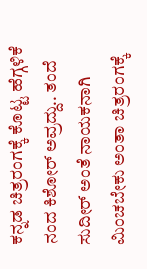ಕನ್ನಡ ಚಿತ್ರರಂಗಕ್ಕೆ ಕೊಟ್ಟ ಹೆಗ್ಗಳಿಕೆ ನಂದ ಕಿಶೋರ್ ಅವ್ರದ್ದು.. ತಂದೆ ಸುದೀರ್ ಅಂತೆ ನಾಯಕನಾಗಿ ಮಿಂಚಬೇಕು ಅಂತಾ ಚಿತ್ರರಂಗಕ್ಕೆ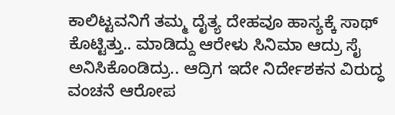ಕಾಲಿಟ್ಟವನಿಗೆ ತಮ್ಮ ದೈತ್ಯ ದೇಹವೂ ಹಾಸ್ಯಕ್ಕೆ ಸಾಥ್ ಕೊಟ್ಟಿತ್ತು.. ಮಾಡಿದ್ದು ಆರೇಳು ಸಿನಿಮಾ ಆದ್ರು ಸೈ ಅನಿಸಿಕೊಂಡಿದ್ರು.. ಆದ್ರಿಗ ಇದೇ ನಿರ್ದೇಶಕನ ವಿರುದ್ಧ ವಂಚನೆ ಆರೋಪ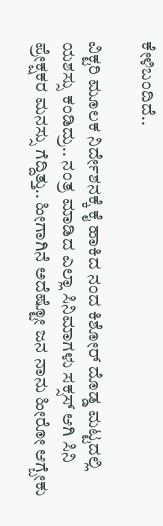ಕೇಳಿಬಂದಿದೆ..

ವಿಕ್ಟರಿ ಮೂಲಕ ನಿರ್ದೇಶನಕ್ಕೆ ಕೈ ಹಾಕಿದ ನಂದ ಕಿಶೋರ್ ದೊಡ್ಡ ಮಟ್ಟದಲ್ಲಿ ಯಶಸ್ಸು ಕಂಡಿದ್ರು.. ನಂತ್ರ ಮಾಡಿದ ಎಲ್ಲಾ ಸಿನಿಮಾಗಳು ಸಕ್ಸಸ್ ಆಗಿ ಸಿನಿ ಪ್ರೇಕ್ಷಕರ ಮನಸ್ಸು ಗೆದ್ದಿತ್ತು.. ಹೀಗಾಗಿನೆ ಅದೆಷ್ಟೋ ಜನ ನಾನು ಹೀರೋ ಆಗ್ಬೇಕು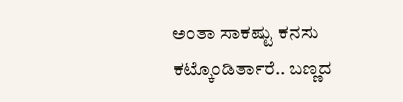ಅಂತಾ ಸಾಕಷ್ಟು ಕನಸು ಕಟ್ಕೊಂಡಿರ್ತಾರೆ.. ಬಣ್ಣದ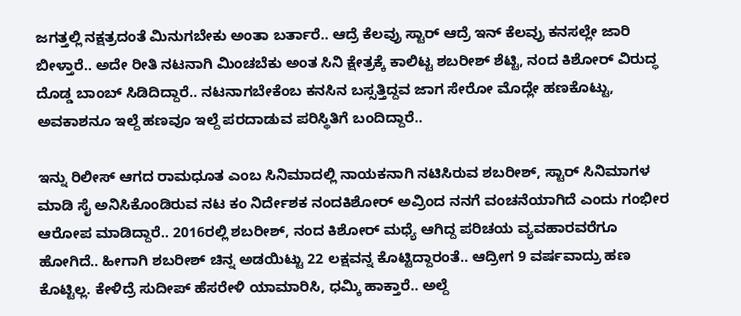ಜಗತ್ತಲ್ಲಿ ನಕ್ಷತ್ರದಂತೆ ಮಿನುಗಬೇಕು ಅಂತಾ ಬರ್ತಾರೆ.. ಆದ್ರೆ ಕೆಲವ್ರು ಸ್ಟಾರ್ ಆದ್ರೆ ಇನ್ ಕೆಲವ್ರು ಕನಸಲ್ಲೇ ಜಾರಿ ಬೀಳ್ತಾರೆ.. ಅದೇ ರೀತಿ ನಟನಾಗಿ ಮಿಂಚಬೆಕು ಅಂತ ಸಿನಿ ಕ್ಷೇತ್ರಕ್ಕೆ ಕಾಲಿಟ್ಟ ಶಬರೀಶ್ ಶೆಟ್ಟಿ, ನಂದ ಕಿಶೋರ್ ವಿರುದ್ಧ ದೊಡ್ಡ ಬಾಂಬ್ ಸಿಡಿದಿದ್ದಾರೆ.. ನಟನಾಗಬೇಕೆಂಬ ಕನಸಿನ ಬಸ್ಸತ್ತಿದ್ದವ ಜಾಗ ಸೇರೋ ಮೊದ್ಲೇ ಹಣಕೊಟ್ಟು, ಅವಕಾಶನೂ ಇಲ್ದೆ ಹಣವೂ ಇಲ್ದೆ ಪರದಾಡುವ ಪರಿಸ್ಥಿತಿಗೆ ಬಂದಿದ್ದಾರೆ..

ಇನ್ನು ರಿಲೀಸ್ ಆಗದ ರಾಮಧೂತ ಎಂಬ ಸಿನಿಮಾದಲ್ಲಿ ನಾಯಕನಾಗಿ ನಟಿಸಿರುವ ಶಬರೀಶ್, ಸ್ಟಾರ್ ಸಿನಿಮಾಗಳ ಮಾಡಿ ಸೈ ಅನಿಸಿಕೊಂಡಿರುವ ನಟ ಕಂ ನಿರ್ದೇಶಕ ನಂದಕಿಶೋರ್‌ ಅವ್ರಿಂದ ನನಗೆ ವಂಚನೆಯಾಗಿದೆ ಎಂದು ಗಂಭೀರ ಆರೋಪ ಮಾಡಿದ್ದಾರೆ.. 2016ರಲ್ಲಿ ಶಬರೀಶ್, ನಂದ ಕಿಶೋರ್ ಮಧ್ಯೆ ಆಗಿದ್ದ ಪರಿಚಯ ವ್ಯವಹಾರವರೆಗೂ ಹೋಗಿದೆ.. ಹೀಗಾಗಿ ಶಬರೀಶ್ ಚಿನ್ನ ಅಡಯಿಟ್ಟು 22 ಲಕ್ಷವನ್ನ ಕೊಟ್ಟಿದ್ದಾರಂತೆ.. ಆದ್ರೀಗ 9 ವರ್ಷವಾದ್ರು ಹಣ ಕೊಟ್ಟಿಲ್ಲ. ಕೇಳಿದ್ರೆ ಸುದೀಪ್ ಹೆಸರೇಳಿ ಯಾಮಾರಿಸಿ, ಧಮ್ಕಿ ಹಾಕ್ತಾರೆ.. ಅಲ್ದೆ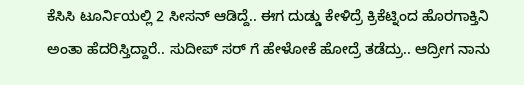ಕೆಸಿಸಿ ಟೂರ್ನಿಯಲ್ಲಿ 2 ಸೀಸನ್ ಆಡಿದ್ದೆ.. ಈಗ ದುಡ್ಡು ಕೇಳಿದ್ರೆ ಕ್ರಿಕೆಟ್ನಿಂದ ಹೊರಗಾಕ್ತಿನಿ ಅಂತಾ ಹೆದರಿಸ್ತಿದ್ದಾರೆ.. ಸುದೀಪ್ ಸರ್ ಗೆ ಹೇಳೋಕೆ ಹೋದ್ರೆ ತಡೆದ್ರು.. ಆದ್ರೀಗ ನಾನು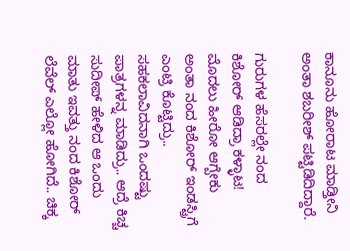ಕಾನೂನು ಹೋರಾಟ ಮಾಡ್ತೀನಿ ಅಂತಾ ಶಬರೀಶ್ ಪಟ್ಟಿಡಿದಿದ್ದಾರೆ.

ಗುರುಗಳ ಹೆಸರಲ್ಲೇ ನಂದ ಕಿಶೋರ್ ಆಡಿದ್ರಾ ಕಳ್ಳಾಟ!
ಮೊದಲು ಹೀರೋ ಆಗ್ಬೇಕು ಅಂತಾ ನಂದ ಕಿಶೋರ್ ಇಂಡಸ್ಟ್ರಿಗೆ ಎಂಟ್ರಿ ಕೊಟ್ಟಿದ್ರು.. ಸಹಕಲಾವಿದನಾಗಿ ಒಂದಷ್ಟು ಪಾತ್ರಗಳನ್ನ ಮಾಡಿದ್ರು.. ಆದ್ರೆ ಕಿಚ್ಚ ಸುದೀಪ್ ಹೇಳಿದ ಆ ಒಂದು ಮಾತು ಇವತ್ತು ನಂದ ಕಿಶೋರ್ ಲೆವೆಲ್ ಎಲ್ಲೋ ಹೋಗಿದೆ.. ಚಿಕ್ಕ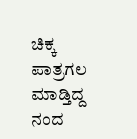ಚಿಕ್ಕ ಪಾತ್ರಗಲ ಮಾಡ್ತಿದ್ದ ನಂದ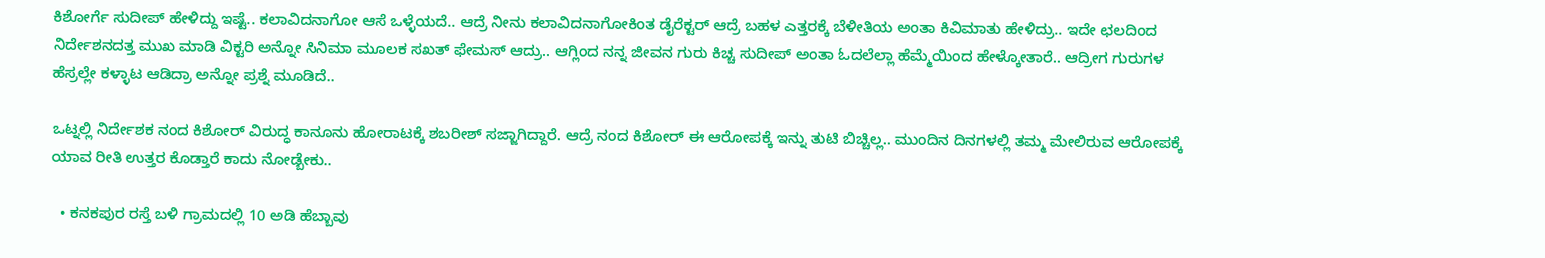ಕಿಶೋರ್ಗೆ ಸುದೀಪ್ ಹೇಳಿದ್ದು ಇಷ್ಟೆ.. ಕಲಾವಿದನಾಗೋ ಆಸೆ ಒಳ್ಳೆಯದೆ.. ಆದ್ರೆ ನೀನು ಕಲಾವಿದನಾಗೋಕಿಂತ ಡೈರೆಕ್ಟರ್ ಆದ್ರೆ ಬಹಳ ಎತ್ತರಕ್ಕೆ ಬೆಳೀತಿಯ ಅಂತಾ ಕಿವಿಮಾತು ಹೇಳಿದ್ರು.. ಇದೇ ಛಲದಿಂದ ನಿರ್ದೇಶನದತ್ತ ಮುಖ ಮಾಡಿ ವಿಕ್ಟರಿ ಅನ್ನೋ ಸಿನಿಮಾ ಮೂಲಕ ಸಖತ್ ಫೇಮಸ್ ಆದ್ರು.. ಆಗ್ಲಿಂದ ನನ್ನ ಜೀವನ ಗುರು ಕಿಚ್ಚ ಸುದೀಪ್ ಅಂತಾ ಓದಲೆಲ್ಲಾ ಹೆಮ್ಮೆಯಿಂದ ಹೇಳ್ಕೋತಾರೆ.. ಆದ್ರೀಗ ಗುರುಗಳ ಹೆಸ್ರಲ್ಲೇ ಕಳ್ಳಾಟ ಆಡಿದ್ರಾ ಅನ್ನೋ ಪ್ರಶ್ನೆ ಮೂಡಿದೆ..

ಒಟ್ನಲ್ಲಿ ನಿರ್ದೇಶಕ ನಂದ‌ ಕಿಶೋರ್ ವಿರುದ್ಧ ಕಾನೂನು ಹೋರಾಟಕ್ಕೆ ಶಬರೀಶ್ ಸಜ್ಜಾಗಿದ್ದಾರೆ‌. ಆದ್ರೆ ನಂದ ಕಿಶೋರ್ ಈ ಆರೋಪಕ್ಕೆ ಇನ್ನು ತುಟಿ ಬಿಚ್ಚಿಲ್ಲ.. ಮುಂದಿನ ದಿನಗಳಲ್ಲಿ ತಮ್ಮ ಮೇಲಿರುವ ಆರೋಪಕ್ಕೆ ಯಾವ ರೀತಿ ಉತ್ತರ ಕೊಡ್ತಾರೆ ಕಾದು ನೋಡ್ಬೇಕು..

  • ಕನಕಪುರ ರಸ್ತೆ ಬಳಿ ಗ್ರಾಮದಲ್ಲಿ 10 ಅಡಿ ಹೆಬ್ಬಾವು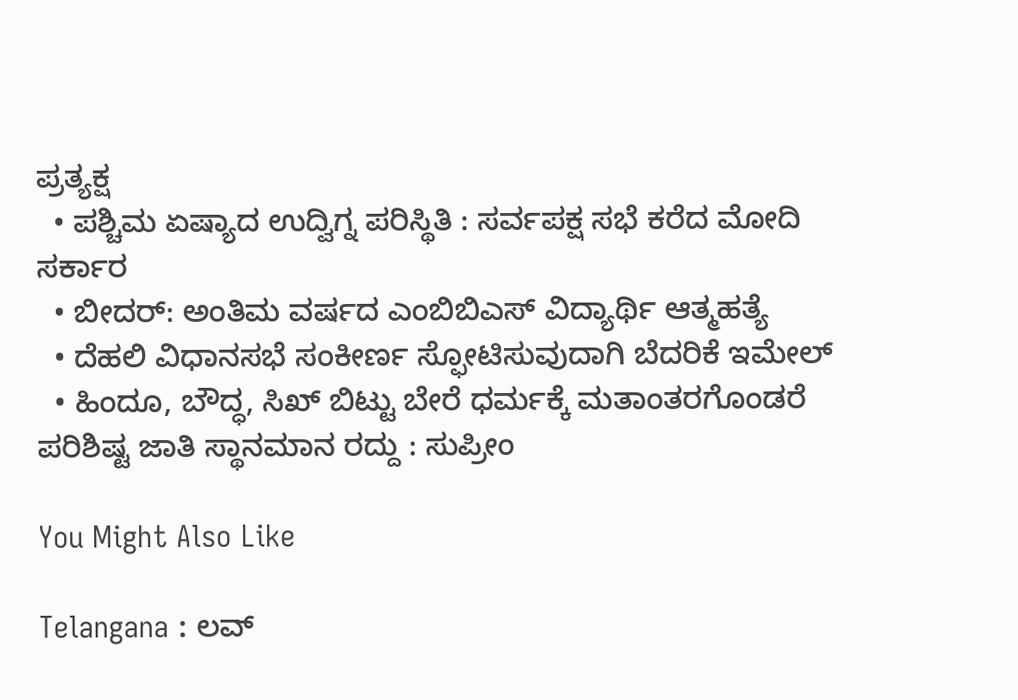ಪ್ರತ್ಯಕ್ಷ
  • ಪಶ್ಚಿಮ ಏಷ್ಯಾದ ಉದ್ವಿಗ್ನ ಪರಿಸ್ಥಿತಿ : ಸರ್ವಪಕ್ಷ ಸಭೆ ಕರೆದ ಮೋದಿ ಸರ್ಕಾರ
  • ಬೀದರ್: ಅಂತಿಮ ವರ್ಷದ ಎಂಬಿಬಿಎಸ್ ವಿದ್ಯಾರ್ಥಿ ಆತ್ಮಹತ್ಯೆ
  • ದೆಹಲಿ ವಿಧಾನಸಭೆ ಸಂಕೀರ್ಣ ಸ್ಫೋಟಿಸುವುದಾಗಿ ಬೆದರಿಕೆ ಇಮೇಲ್
  • ಹಿಂದೂ, ಬೌದ್ಧ, ಸಿಖ್‌ ಬಿಟ್ಟು ಬೇರೆ ಧರ್ಮಕ್ಕೆ ಮತಾಂತರಗೊಂಡರೆ ಪರಿಶಿಷ್ಟ ಜಾತಿ ಸ್ಥಾನಮಾನ ರದ್ದು : ಸುಪ್ರೀಂ

You Might Also Like

Telangana : ಲವ್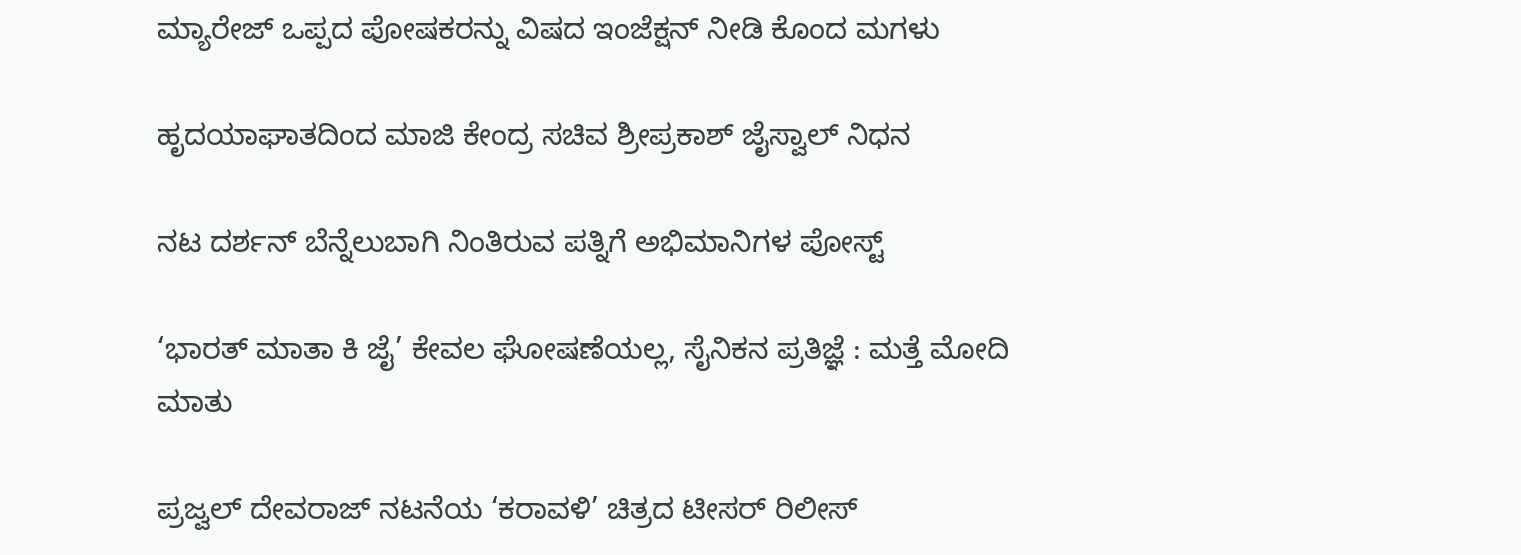ಮ್ಯಾರೇಜ್ ಒಪ್ಪದ ಪೋಷಕರನ್ನು ವಿಷದ ಇಂಜೆಕ್ಷನ್‌ ನೀಡಿ ಕೊಂದ ಮಗಳು

ಹೃದಯಾಘಾತದಿಂದ ಮಾಜಿ ಕೇಂದ್ರ ಸಚಿವ ಶ್ರೀಪ್ರಕಾಶ್ ಜೈಸ್ವಾಲ್ ನಿಧನ

ನಟ ದರ್ಶನ್ ಬೆನ್ನೆಲುಬಾಗಿ ನಿಂತಿರುವ ಪತ್ನಿಗೆ ಅಭಿಮಾನಿಗಳ ಪೋಸ್ಟ್

‘ಭಾರತ್ ಮಾತಾ ಕಿ ಜೈ’ ಕೇವಲ ಘೋಷಣೆಯಲ್ಲ, ಸೈನಿಕನ ಪ್ರತಿಜ್ಞೆ : ಮತ್ತೆ ಮೋದಿ ಮಾತು

ಪ್ರಜ್ವಲ್ ದೇವರಾಜ್ ನಟನೆಯ ‘ಕರಾವಳಿ’ ಚಿತ್ರದ ಟೀಸರ್ ರಿಲೀಸ್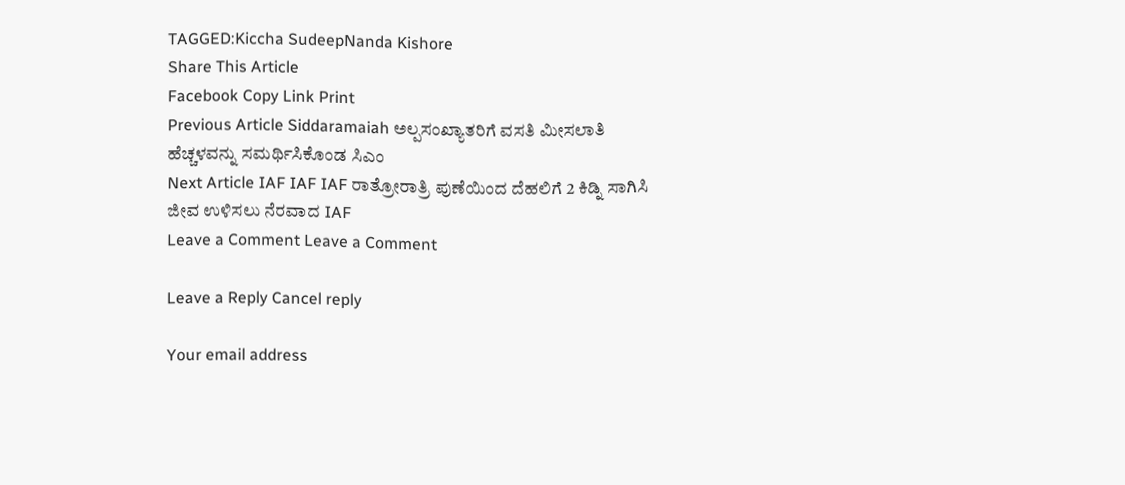TAGGED:Kiccha SudeepNanda Kishore
Share This Article
Facebook Copy Link Print
Previous Article Siddaramaiah ಅಲ್ಪಸಂಖ್ಯಾತರಿಗೆ ವಸತಿ ಮೀಸಲಾತಿ ಹೆಚ್ಚಳವನ್ನು ಸಮರ್ಥಿಸಿಕೊಂಡ ಸಿಎಂ
Next Article IAF IAF IAF ರಾತ್ರೋರಾತ್ರಿ ಪುಣೆಯಿಂದ ದೆಹಲಿಗೆ 2 ಕಿಡ್ನಿ ಸಾಗಿಸಿ ಜೀವ ಉಳಿಸಲು ನೆರವಾದ IAF
Leave a Comment Leave a Comment

Leave a Reply Cancel reply

Your email address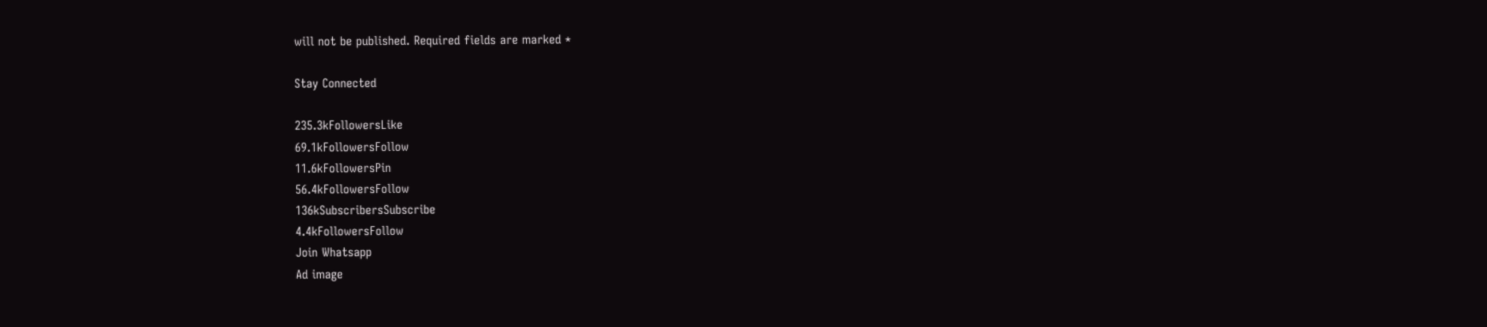will not be published. Required fields are marked *

Stay Connected

235.3kFollowersLike
69.1kFollowersFollow
11.6kFollowersPin
56.4kFollowersFollow
136kSubscribersSubscribe
4.4kFollowersFollow
Join Whatsapp
Ad image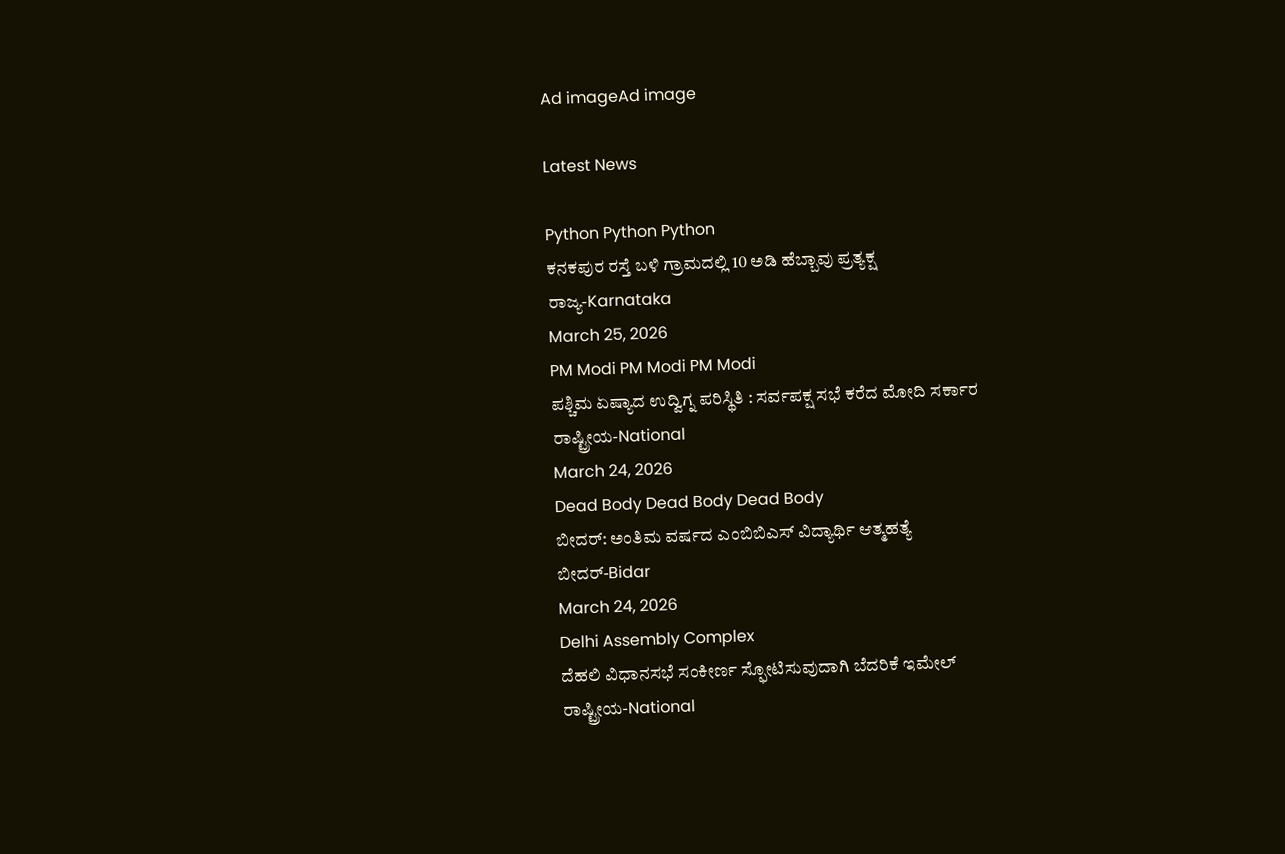Ad imageAd image

Latest News

Python Python Python
ಕನಕಪುರ ರಸ್ತೆ ಬಳಿ ಗ್ರಾಮದಲ್ಲಿ 10 ಅಡಿ ಹೆಬ್ಬಾವು ಪ್ರತ್ಯಕ್ಷ
ರಾಜ್ಯ-Karnataka
March 25, 2026
PM Modi PM Modi PM Modi
ಪಶ್ಚಿಮ ಏಷ್ಯಾದ ಉದ್ವಿಗ್ನ ಪರಿಸ್ಥಿತಿ : ಸರ್ವಪಕ್ಷ ಸಭೆ ಕರೆದ ಮೋದಿ ಸರ್ಕಾರ
ರಾಷ್ಟ್ರೀಯ-National
March 24, 2026
Dead Body Dead Body Dead Body
ಬೀದರ್: ಅಂತಿಮ ವರ್ಷದ ಎಂಬಿಬಿಎಸ್ ವಿದ್ಯಾರ್ಥಿ ಆತ್ಮಹತ್ಯೆ
ಬೀದರ್-Bidar
March 24, 2026
Delhi Assembly Complex
ದೆಹಲಿ ವಿಧಾನಸಭೆ ಸಂಕೀರ್ಣ ಸ್ಫೋಟಿಸುವುದಾಗಿ ಬೆದರಿಕೆ ಇಮೇಲ್
ರಾಷ್ಟ್ರೀಯ-National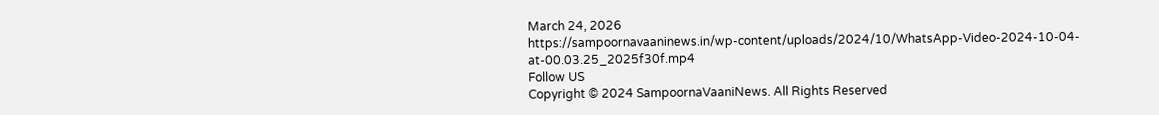March 24, 2026
https://sampoornavaaninews.in/wp-content/uploads/2024/10/WhatsApp-Video-2024-10-04-at-00.03.25_2025f30f.mp4
Follow US
Copyright © 2024 SampoornaVaaniNews. All Rights Reserved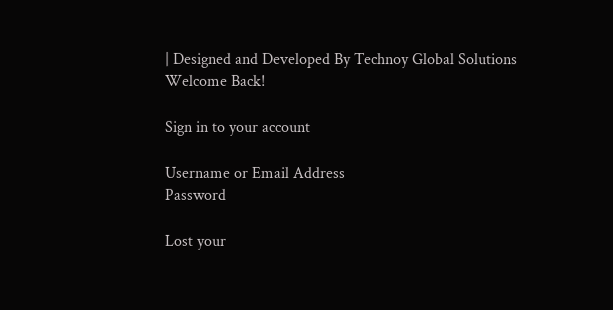| Designed and Developed By Technoy Global Solutions
Welcome Back!

Sign in to your account

Username or Email Address
Password

Lost your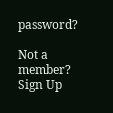password?

Not a member? Sign Up